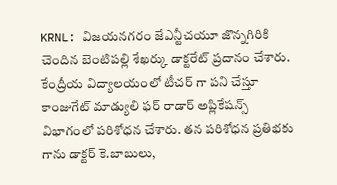KRNL: విజయనగరం జేఎన్టీచయూ జొన్నగిరికి చెందిన బెంటిపల్లి శేఖర్కు డాక్టరేట్ ప్రదానం చేశారు. కేంద్రీయ విద్యాలయంలో టీచర్ గా పని చేస్తూ కాంజుగేట్ మాడ్యులి ఫర్ రాడార్ అప్లికేషన్స్ విభాగంలో పరిశోధన చేశారు. తన పరిశోధన ప్రతిభకు గాను డాక్టర్ కె.బాబులు,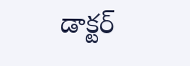డాక్టర్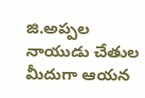జి.అప్పల నాయుడు చేతుల మీదుగా ఆయన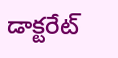డాక్టరేట్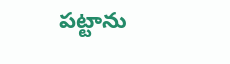పట్టాను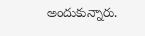అందుకున్నారు.